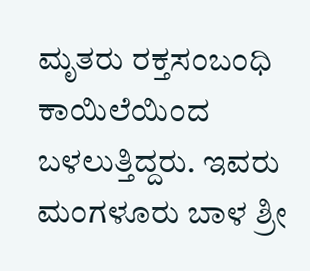ಮೃತರು ರಕ್ತಸಂಬಂಧಿ ಕಾಯಿಲೆಯಿಂದ ಬಳಲುತ್ತಿದ್ದರು. ಇವರು ಮಂಗಳೂರು ಬಾಳ ಶ್ರೀ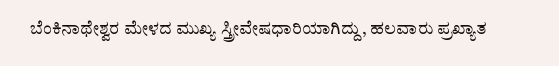ಬೆಂಕಿನಾಥೇಶ್ವರ ಮೇಳದ ಮುಖ್ಯ ಸ್ತ್ರೀವೇಷಧಾರಿಯಾಗಿದ್ದು, ಹಲವಾರು ಪ್ರಖ್ಯಾತ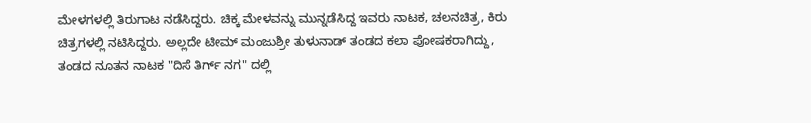ಮೇಳಗಳಲ್ಲಿ ತಿರುಗಾಟ ನಡೆಸಿದ್ದರು. ಚಿಕ್ಕ ಮೇಳವನ್ನು ಮುನ್ನಡೆಸಿದ್ದ ಇವರು ನಾಟಕ, ಚಲನಚಿತ್ರ, ಕಿರು ಚಿತ್ರಗಳಲ್ಲಿ ನಟಿಸಿದ್ದರು. ಅಲ್ಲದೇ ಟೀಮ್ ಮಂಜುಶ್ರೀ ತುಳುನಾಡ್ ತಂಡದ ಕಲಾ ಪೋಷಕರಾಗಿದ್ದು, ತಂಡದ ನೂತನ ನಾಟಕ "ದಿಸೆ ತಿರ್ಗ್ ನಗ" ದಲ್ಲಿ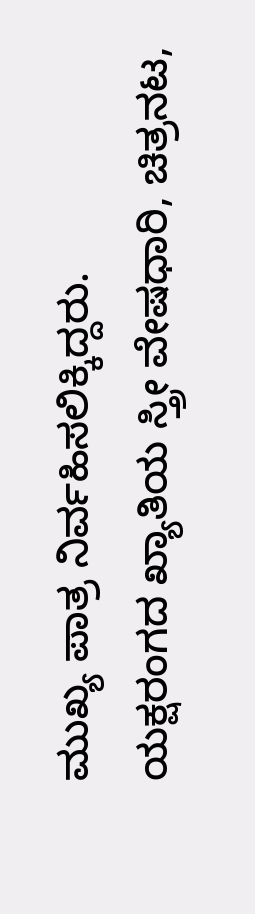ಮುಖ್ಯ ಪಾತ್ರ ನಿರ್ವಹಿಸಲಿಕ್ಕಿದ್ದರು.
ಯಕ್ಷರಂಗದ ಖ್ಯಾತಿಯ ಸ್ತ್ರೀ ವೇಷಧಾರಿ, ಚಿತ್ರನಟ,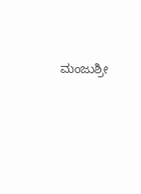ಮಂಜುಶ್ರೀ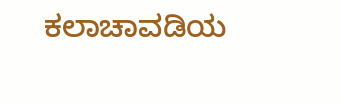ಕಲಾಚಾವಡಿಯ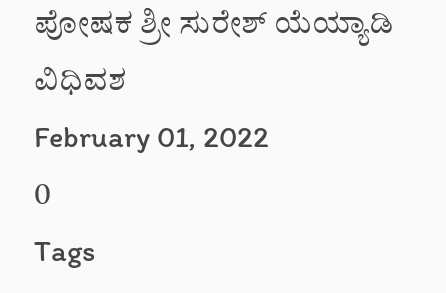ಪೋಷಕ ಶ್ರೀ ಸುರೇಶ್ ಯೆಯ್ಯಾಡಿ ವಿಧಿವಶ
February 01, 2022
0
Tags